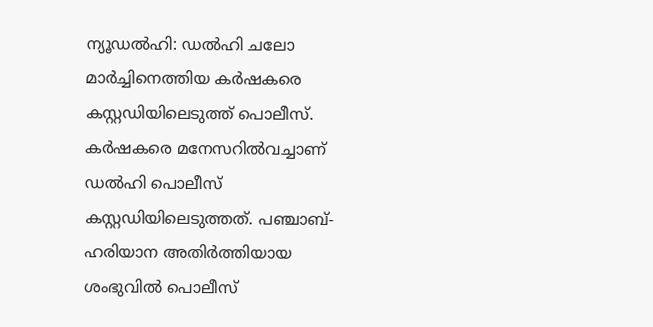ന്യൂഡല്‍ഹി: ഡല്‍ഹി ചലോ മാര്‍ച്ചിനെത്തിയ കര്‍ഷകരെ കസ്റ്റഡിയിലെടുത്ത് പൊലീസ്. കര്‍ഷകരെ മനേസറില്‍വച്ചാണ് ഡല്‍ഹി പൊലീസ് കസ്റ്റഡിയിലെടുത്തത്. പഞ്ചാബ്-ഹരിയാന അതിര്‍ത്തിയായ ശംഭുവില്‍ പൊലീസ്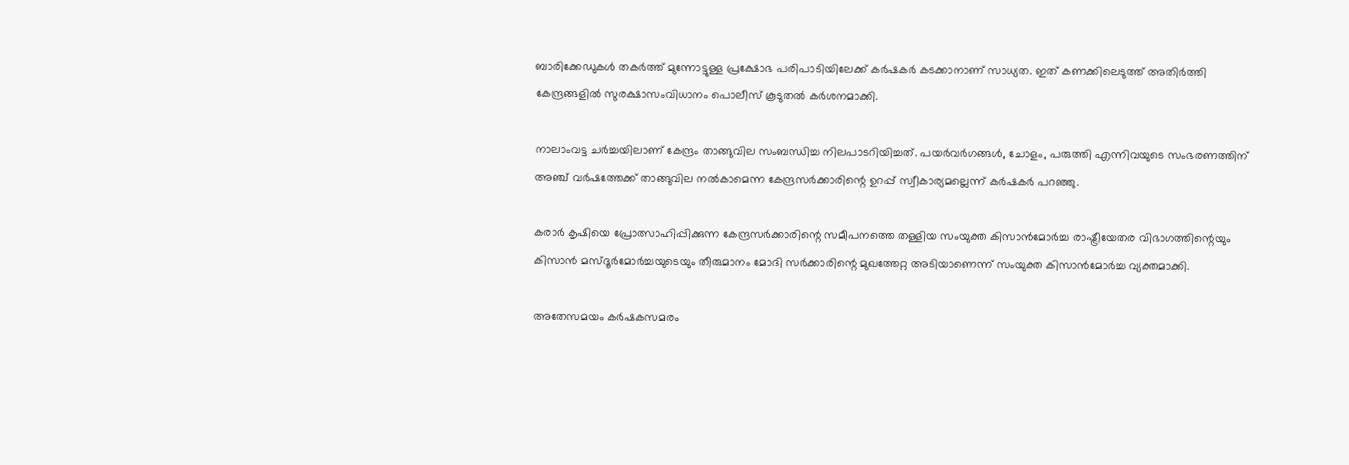ബാരിക്കേഡുകള്‍ തകര്‍ത്ത് മുന്നോട്ടുള്ള പ്രക്ഷോഭ പരിപാടിയിലേക്ക് കര്‍ഷകര്‍ കടക്കാനാണ് സാധ്യത. ഇത് കണക്കിലെടുത്ത് അതിര്‍ത്തി കേന്ദ്രങ്ങളില്‍ സുരക്ഷാസംവിധാനം പൊലീസ് കൂടുതല്‍ കര്‍ശനമാക്കി.

നാലാംവട്ട ചര്‍ച്ചയിലാണ് കേന്ദ്രം താങ്ങുവില സംബന്ധിച്ച നിലപാടറിയിച്ചത്. പയര്‍വര്‍ഗങ്ങള്‍, ചോളം, പരുത്തി എന്നിവയുടെ സംഭരണത്തിന് അഞ്ച് വര്‍ഷത്തേക്ക് താങ്ങുവില നല്‍കാമെന്ന കേന്ദ്രസര്‍ക്കാരിന്റെ ഉറപ്പ് സ്വീകാര്യമല്ലെന്ന് കര്‍ഷകര്‍ പറഞ്ഞു.

കരാര്‍ കൃഷിയെ പ്രോത്സാഹിപ്പിക്കുന്ന കേന്ദ്രസര്‍ക്കാരിന്റെ സമീപനത്തെ തള്ളിയ സംയുക്ത കിസാന്‍മോര്‍ച്ച രാഷ്ട്രീയേതര വിഭാഗത്തിന്റെയും കിസാന്‍ മസ്ദൂര്‍മോര്‍ച്ചയുടെയും തീരുമാനം മോദി സര്‍ക്കാരിന്റെ മുഖത്തേറ്റ അടിയാണെന്ന് സംയുക്ത കിസാന്‍മോര്‍ച്ച വ്യക്തമാക്കി.

അതേസമയം കര്‍ഷകസമരം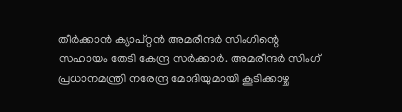തീര്‍ക്കാന്‍ ക്യാപ്റ്റന്‍ അമരീന്ദര്‍ സിംഗിന്റെ സഹായം തേടി കേന്ദ്ര സര്‍ക്കാര്‍. അമരീന്ദര്‍ സിംഗ് പ്രധാനമന്ത്രി നരേന്ദ്ര മോദിയുമായി കൂടിക്കാഴ്ച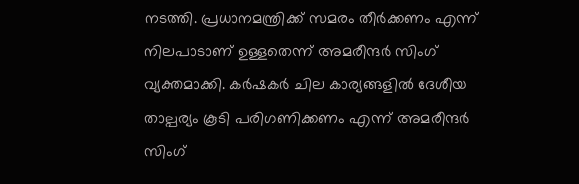നടത്തി. പ്രധാനമന്ത്രിക്ക് സമരം തീര്‍ക്കണം എന്ന് നിലപാടാണ് ഉള്ളതെന്ന് അമരീന്ദര്‍ സിംഗ് വ്യക്തമാക്കി. കര്‍ഷകര്‍ ചില കാര്യങ്ങളില്‍ ദേശീയ താല്പര്യം കൂടി പരിഗണിക്കണം എന്ന് അമരീന്ദര്‍ സിംഗ്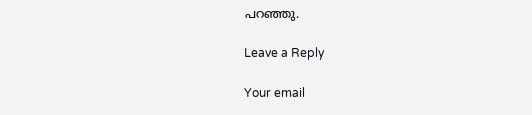പറഞ്ഞു.

Leave a Reply

Your email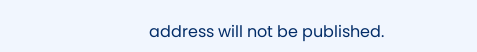address will not be published.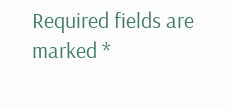Required fields are marked *